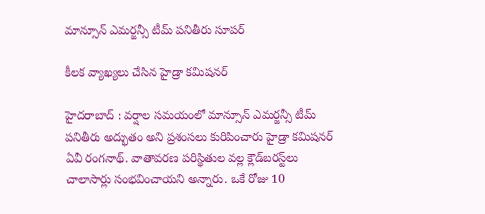మాన్సూన్ ఎమ‌ర్జ‌న్సీ టీమ్ ప‌నితీరు సూప‌ర్

కీల‌క వ్యాఖ్య‌లు చేసిన హైడ్రా క‌మిష‌న‌ర్

హైద‌రాబాద్ : వ‌ర్షాల స‌మ‌యంలో మాన్సూన్ ఎమ‌ర్జ‌న్సీ టీమ్ ప‌నితీరు అద్భుతం అని ప్ర‌శంస‌లు కురిపించారు హైడ్రా క‌మిష‌నర్ ఏవీ రంగ‌నాథ్‌. వాతావ‌ర‌ణ ప‌రిస్థితుల వ‌ల్ల క్లౌడ్‌బ‌ర‌స్ట్‌లు చాలాసార్లు సంభ‌వించాయని అన్నారు. ఒకే రోజు 10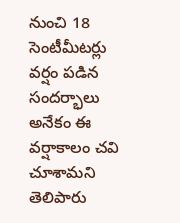నుంచి 18 సెంటీమీట‌ర్లు వ‌ర్షం ప‌డిన సంద‌ర్భాలు అనేకం ఈ వ‌ర్షాకాలం చ‌వి చూశామ‌ని తెలిపారు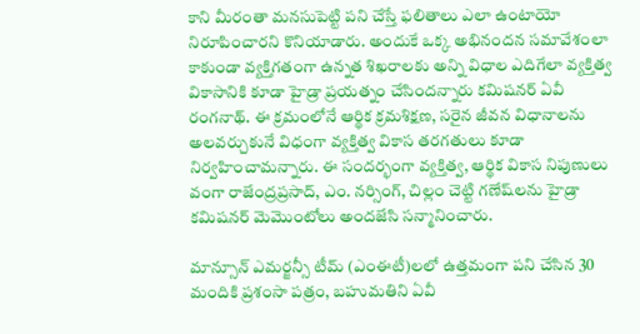కాని మీరంతా మ‌న‌సుపెట్టి ప‌ని చేస్తే ఫ‌లితాలు ఎలా ఉంటాయో నిరూపించారని కొనియాడారు. అందుకే ఒక్క అభినంద‌న స‌మావేశంలా కాకుండా వ్య‌క్తిగ‌తంగా ఉన్న‌త శిఖ‌రాల‌కు అన్ని విధాల‌ ఎదిగేలా వ్య‌క్తిత్వ వికాసానికి కూడా హైడ్రా ప్ర‌య‌త్నం చేసింద‌న్నారు క‌మిష‌న‌ర్ ఏవీ రంగ‌నాథ్. ఈ క్ర‌మంలోనే ఆర్థిక క్ర‌మ‌శిక్ష‌ణ‌, స‌రైన జీవన విధానాలను అల‌వ‌ర్చుకునే విధంగా వ్య‌క్తిత్వ వికాస త‌ర‌గ‌తులు కూడా నిర్వ‌హించామ‌న్నారు. ఈ సంద‌ర్భంగా వ్య‌క్తిత్వ‌, ఆర్థిక వికాస నిపుణులు వంగా రాజేంద్ర‌ప్ర‌సాద్‌, ఎం. న‌ర్సింగ్‌, చిల్లం చెట్టి గ‌ణేష్‌ల‌ను హైడ్రా క‌మిష‌న‌ర్ మెమొంటోలు అంద‌జేసి స‌న్మానించారు.

మాన్సూన్ ఎమ‌ర్జ‌న్సీ టీమ్ (ఎంఈటీ)ల‌లో ఉత్త‌మంగా ప‌ని చేసిన 30 మందికి ప్ర‌శంసా ప‌త్రం, బ‌హుమ‌తిని ఏవీ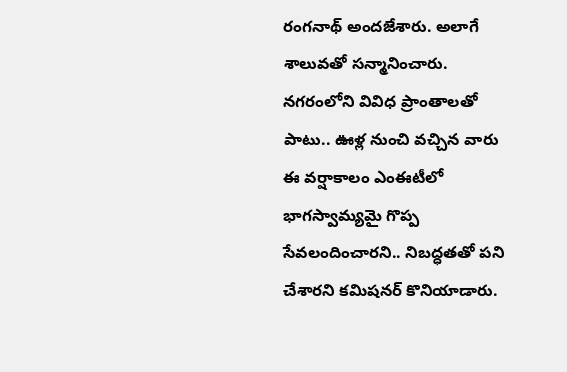రంగ‌నాథ్‌ అంద‌జేశారు. అలాగే శాలువ‌తో స‌న్మానించారు. న‌గ‌రంలోని వివిధ ప్రాంతాలతో పాటు.. ఊళ్ల నుంచి వ‌చ్చిన వారు ఈ వ‌ర్షాకాలం ఎంఈటీలో భాగ‌స్వామ్య‌మై గొప్ప సేవ‌లందించార‌ని.. నిబ‌ద్ధ‌త‌తో ప‌ని చేశార‌ని క‌మిష‌న‌ర్ కొనియాడారు.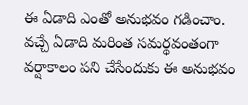ఈ ఏడాది ఎంతో అనుభ‌వం గ‌డించాం. వ‌చ్చే ఏడాది మ‌రింత స‌మ‌ర్థ‌వంతంగా వ‌ర్షాకాలం ప‌ని చేసేందుకు ఈ అనుభ‌వం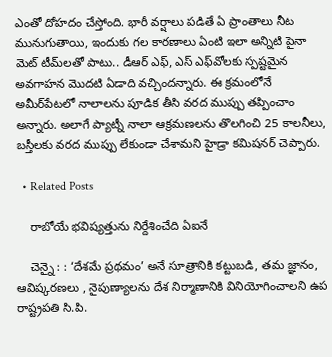ఎంతో దోహ‌దం చేస్తోంది. భారీ వ‌ర్షాలు ప‌డితే ఏ ప్రాంతాలు నీట మునుగుతాయి, ఇందుకు గ‌ల కార‌ణాలు ఏంటి ఇలా అన్నిటి పైనా మెట్ టీమ్‌ల‌తో పాటు.. డీఆర్ ఎఫ్‌, ఎస్ ఎఫ్‌వోల‌కు స్ప‌ష్ట‌మైన అవ‌గాహ‌న మొద‌టి ఏడాది వ‌చ్చింద‌న్నారు. ఈ క్ర‌మంలోనే అమీర్‌పేట‌లో నాలాల‌ను పూడిక తీసి వ‌ర‌ద ముప్పు త‌ప్పించాం అన్నారు. అలాగే ప్యాట్నీ నాలా ఆక్ర‌మ‌ణ‌ల‌ను తొల‌గించి 25 కాల‌నీలు, బ‌స్తీల‌కు వ‌ర‌ద ముప్పు లేకుండా చేశామ‌ని హైడ్రా క‌మిష‌న‌ర్ చెప్పారు.

  • Related Posts

    రాబోయే భ‌విష్య‌త్తును నిర్దేశించేది ఏఐనే

    చెన్నై : : ‘దేశమే ప్రథమం’ అనే సూత్రానికి కట్టుబడి, తమ జ్ఞానం, ఆవిష్కరణలు , నైపుణ్యాలను దేశ నిర్మాణానికి వినియోగించాలని ఉప రాష్ట్రపతి సి.పి.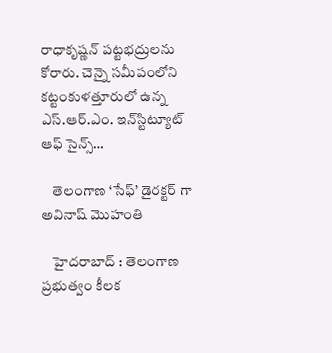రాధాకృష్ణన్ పట్టభద్రులను కోరారు. చెన్నై సమీపంలోని కట్టంకుళత్తూరులో ఉన్న ఎస్.ఆర్.ఎం. ఇన్‌స్టిట్యూట్ ఆఫ్ సైన్స్…

    తెలంగాణ ‘సేఫ్’ డైర‌క్ట‌ర్ గా అవినాష్ మొహంతి

    హైద‌రాబాద్ : తెలంగాణ ప్ర‌భుత్వం కీల‌క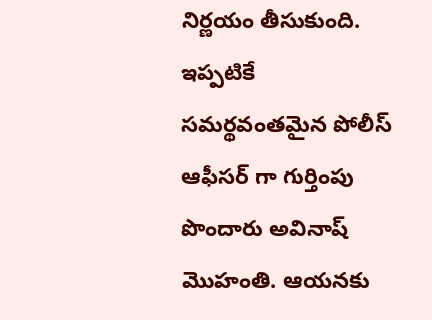నిర్ణ‌యం తీసుకుంది. ఇప్ప‌టికే స‌మ‌ర్థ‌వంత‌మైన పోలీస్ ఆఫీస‌ర్ గా గుర్తింపు పొందారు అవినాష్ మొహంతి. ఆయ‌న‌కు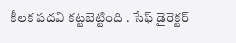కీల‌క ప‌ద‌వి క‌ట్ట‌బెట్టింది . సేఫ్ డైరెక్ట‌ర్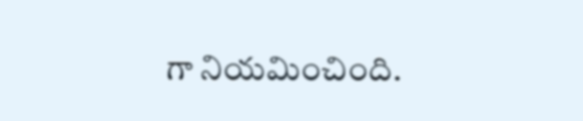గా నియ‌మించింది.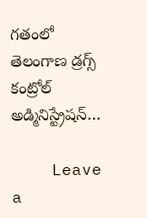గతంలో తెలంగాణ డ్రగ్స్ కంట్రోల్ అడ్మినిస్ట్రేషన్…

    Leave a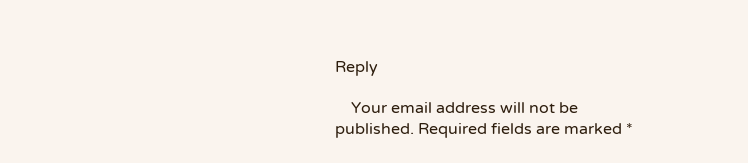Reply

    Your email address will not be published. Required fields are marked *